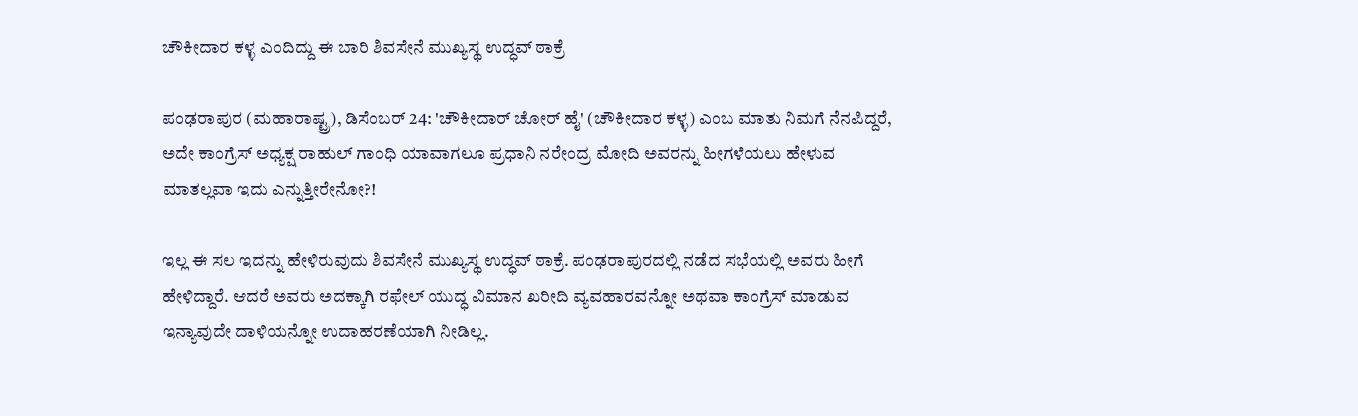ಚೌಕೀದಾರ ಕಳ್ಳ ಎಂದಿದ್ದು ಈ ಬಾರಿ ಶಿವಸೇನೆ ಮುಖ್ಯಸ್ಥ ಉದ್ಧವ್ ಠಾಕ್ರೆ

ಪಂಢರಾಪುರ (ಮಹಾರಾಷ್ಟ್ರ), ಡಿಸೆಂಬರ್ 24: 'ಚೌಕೀದಾರ್ ಚೋರ್ ಹೈ' (ಚೌಕೀದಾರ ಕಳ್ಳ) ಎಂಬ ಮಾತು ನಿಮಗೆ ನೆನಪಿದ್ದರೆ, ಅದೇ ಕಾಂಗ್ರೆಸ್ ಅಧ್ಯಕ್ಷ ರಾಹುಲ್ ಗಾಂಧಿ ಯಾವಾಗಲೂ ಪ್ರಧಾನಿ ನರೇಂದ್ರ ಮೋದಿ ಅವರನ್ನು ಹೀಗಳೆಯಲು ಹೇಳುವ ಮಾತಲ್ಲವಾ ಇದು ಎನ್ನುತ್ತೀರೇನೋ?!

ಇಲ್ಲ ಈ ಸಲ ಇದನ್ನು ಹೇಳಿರುವುದು ಶಿವಸೇನೆ ಮುಖ್ಯಸ್ಥ ಉದ್ಧವ್ ಠಾಕ್ರೆ. ಪಂಢರಾಪುರದಲ್ಲಿ ನಡೆದ ಸಭೆಯಲ್ಲಿ ಅವರು ಹೀಗೆ ಹೇಳಿದ್ದಾರೆ. ಆದರೆ ಅವರು ಅದಕ್ಕಾಗಿ ರಫೇಲ್ ಯುದ್ಧ ವಿಮಾನ ಖರೀದಿ ವ್ಯವಹಾರವನ್ನೋ ಅಥವಾ ಕಾಂಗ್ರೆಸ್ ಮಾಡುವ ಇನ್ಯಾವುದೇ ದಾಳಿಯನ್ನೋ ಉದಾಹರಣೆಯಾಗಿ ನೀಡಿಲ್ಲ.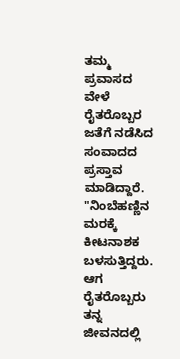ತಮ್ಮ ಪ್ರವಾಸದ ವೇಳೆ ರೈತರೊಬ್ಬರ ಜತೆಗೆ ನಡೆಸಿದ ಸಂವಾದದ ಪ್ರಸ್ತಾವ ಮಾಡಿದ್ದಾರೆ. "ನಿಂಬೆಹಣ್ಣಿನ ಮರಕ್ಕೆ ಕೀಟನಾಶಕ ಬಳಸುತ್ತಿದ್ದರು. ಆಗ ರೈತರೊಬ್ಬರು ತನ್ನ ಜೀವನದಲ್ಲಿ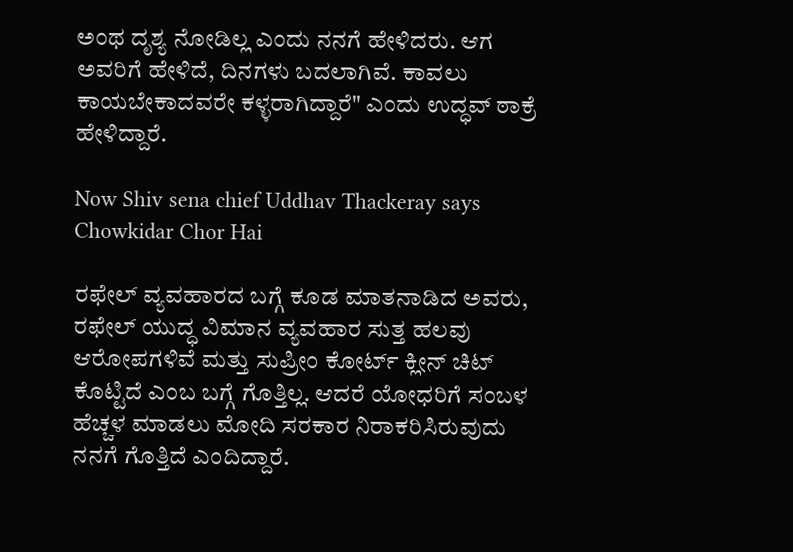ಅಂಥ ದೃಶ್ಯ ನೋಡಿಲ್ಲ ಎಂದು ನನಗೆ ಹೇಳಿದರು. ಆಗ ಅವರಿಗೆ ಹೇಳಿದೆ, ದಿನಗಳು ಬದಲಾಗಿವೆ. ಕಾವಲು ಕಾಯಬೇಕಾದವರೇ ಕಳ್ಳರಾಗಿದ್ದಾರೆ" ಎಂದು ಉದ್ಧವ್ ಠಾಕ್ರೆ ಹೇಳಿದ್ದಾರೆ.

Now Shiv sena chief Uddhav Thackeray says Chowkidar Chor Hai

ರಫೇಲ್ ವ್ಯವಹಾರದ ಬಗ್ಗೆ ಕೂಡ ಮಾತನಾಡಿದ ಅವರು, ರಫೇಲ್ ಯುದ್ಧ ವಿಮಾನ ವ್ಯವಹಾರ ಸುತ್ತ ಹಲವು ಆರೋಪಗಳಿವೆ ಮತ್ತು ಸುಪ್ರೀಂ ಕೋರ್ಟ್ ಕ್ಲೀನ್ ಚಿಟ್ ಕೊಟ್ಟಿದೆ ಎಂಬ ಬಗ್ಗೆ ಗೊತ್ತಿಲ್ಲ. ಆದರೆ ಯೋಧರಿಗೆ ಸಂಬಳ ಹೆಚ್ಚಳ ಮಾಡಲು ಮೋದಿ ಸರಕಾರ ನಿರಾಕರಿಸಿರುವುದು ನನಗೆ ಗೊತ್ತಿದೆ ಎಂದಿದ್ದಾರೆ.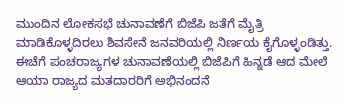ಮುಂದಿನ ಲೋಕಸಭೆ ಚುನಾವಣೆಗೆ ಬಿಜೆಪಿ ಜತೆಗೆ ಮೈತ್ರಿ ಮಾಡಿಕೊಳ್ಳದಿರಲು ಶಿವಸೇನೆ ಜನವರಿಯಲ್ಲಿ ನಿರ್ಣಯ ಕೈಗೊಳ್ಳಂಡಿತ್ತು. ಈಚೆಗೆ ಪಂಚರಾಜ್ಯಗಳ ಚುನಾವಣೆಯಲ್ಲಿ ಬಿಜೆಪಿಗೆ ಹಿನ್ನಡೆ ಆದ ಮೇಲೆ ಆಯಾ ರಾಜ್ಯದ ಮತದಾರರಿಗೆ ಅಭಿನಂದನೆ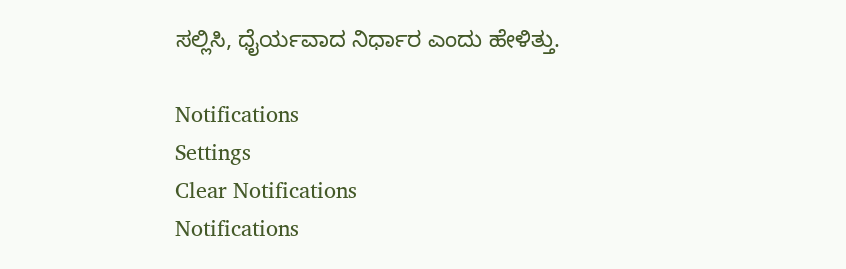ಸಲ್ಲಿಸಿ, ಧೈರ್ಯವಾದ ನಿರ್ಧಾರ ಎಂದು ಹೇಳಿತ್ತು.

Notifications
Settings
Clear Notifications
Notifications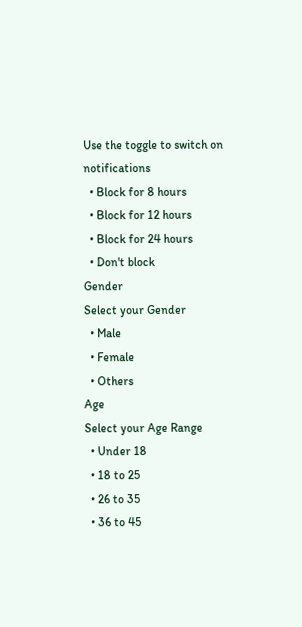Use the toggle to switch on notifications
  • Block for 8 hours
  • Block for 12 hours
  • Block for 24 hours
  • Don't block
Gender
Select your Gender
  • Male
  • Female
  • Others
Age
Select your Age Range
  • Under 18
  • 18 to 25
  • 26 to 35
  • 36 to 45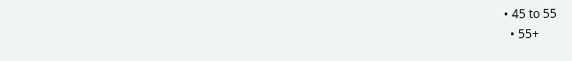• 45 to 55
  • 55+